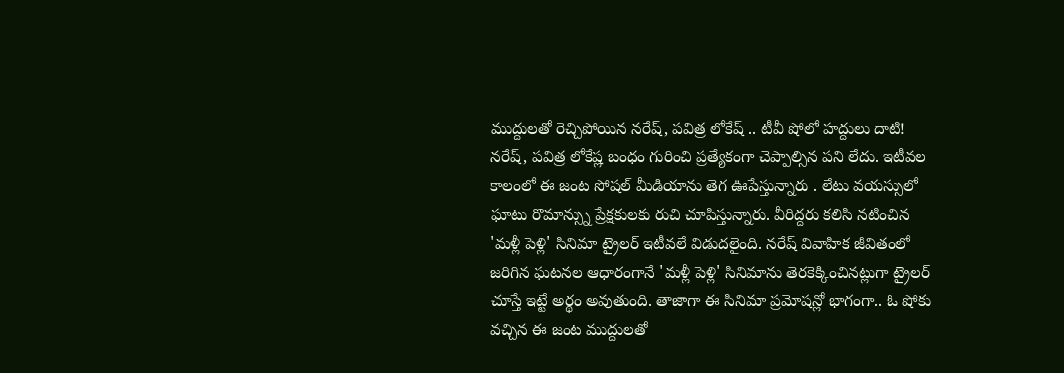ముద్దులతో రెచ్చిపోయిన నరేష్, పవిత్ర లోకేష్ .. టీవీ షోలో హద్దులు దాటి!
నరేష్, పవిత్ర లోకేష్ల బంధం గురించి ప్రత్యేకంగా చెప్పాల్సిన పని లేదు. ఇటీవల కాలంలో ఈ జంట సోషల్ మీడియాను తెగ ఊపేస్తున్నారు . లేటు వయస్సులో ఘాటు రొమాన్స్ను ప్రేక్షకులకు రుచి చూపిస్తున్నారు. వీరిద్దరు కలిసి నటించిన 'మళ్లీ పెళ్లి' సినిమా ట్రైలర్ ఇటీవలే విడుదలైంది. నరేష్ వివాహిక జీవితంలో జరిగిన ఘటనల ఆధారంగానే 'మళ్లీ పెళ్లి' సినిమాను తెరకెక్కించినట్లుగా ట్రైలర్ చూస్తే ఇట్టే అర్థం అవుతుంది. తాజాగా ఈ సినిమా ప్రమోషన్లో భాగంగా.. ఓ షోకు వచ్చిన ఈ జంట ముద్దులతో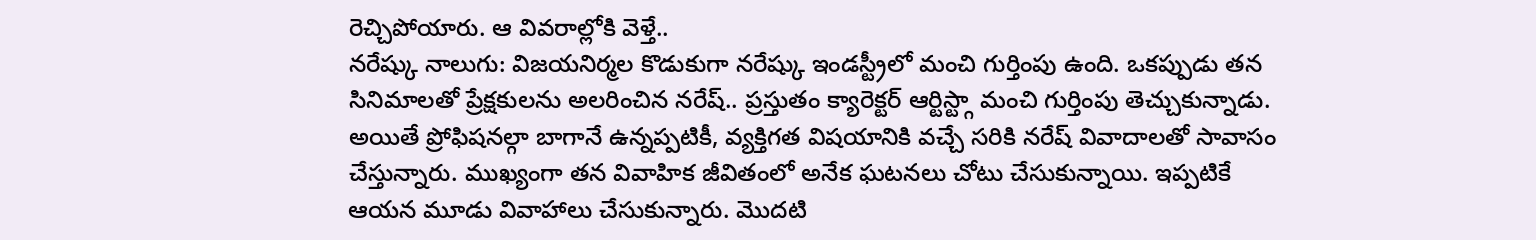రెచ్చిపోయారు. ఆ వివరాల్లోకి వెళ్తే..
నరేష్కు నాలుగు: విజయనిర్మల కొడుకుగా నరేష్కు ఇండస్ట్రీలో మంచి గుర్తింపు ఉంది. ఒకప్పుడు తన సినిమాలతో ప్రేక్షకులను అలరించిన నరేష్.. ప్రస్తుతం క్యారెక్టర్ ఆర్టిస్ట్గా మంచి గుర్తింపు తెచ్చుకున్నాడు. అయితే ప్రోఫిషనల్గా బాగానే ఉన్నప్పటికీ, వ్యక్తిగత విషయానికి వచ్చే సరికి నరేష్ వివాదాలతో సావాసం చేస్తున్నారు. ముఖ్యంగా తన వివాహిక జీవితంలో అనేక ఘటనలు చోటు చేసుకున్నాయి. ఇప్పటికే ఆయన మూడు వివాహాలు చేసుకున్నారు. మొదటి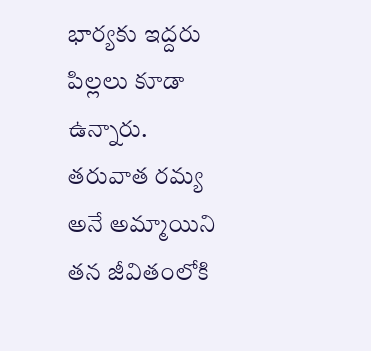భార్యకు ఇద్దరు పిల్లలు కూడా ఉన్నారు. తరువాత రమ్య అనే అమ్మాయిని తన జీవితంలోకి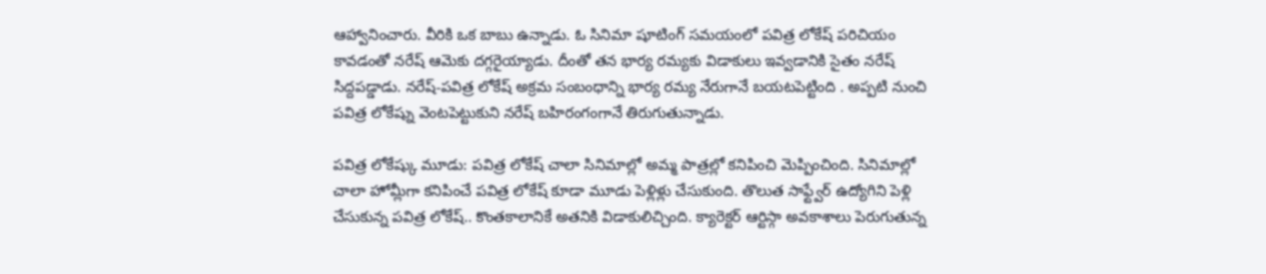ఆహ్వానించారు. వీరికి ఒక బాబు ఉన్నాడు. ఓ సినిమా షూటింగ్ సమయంలో పవిత్ర లోకేష్ పరిచియం కావడంతో నరేష్ ఆమెకు దగ్గరైయ్యాడు. దీంతో తన భార్య రమ్యకు విడాకులు ఇవ్వడానికి సైతం నరేష్ సిద్దపడ్డాడు. నరేష్-పవిత్ర లోకేష్ అక్రమ సంబంధాన్ని భార్య రమ్య నేరుగానే బయటపెట్టింది . అప్పటి నుంచి పవిత్ర లోకేష్ను వెంటపెట్టుకుని నరేష్ బహిరంగంగానే తిరుగుతున్నాడు.

పవిత్ర లోకేష్కు మూడు: పవిత్ర లోకేష్ చాలా సినిమాల్లో అమ్మ పాత్రల్లో కనిపించి మెప్పించింది. సినిమాల్లో చాలా హోమ్లీగా కనిపించే పవిత్ర లోకేష్ కూడా మూడు పెళ్లిళ్లు చేసుకుంది. తొలుత సాఫ్ట్వేర్ ఉద్యోగిని పెళ్లి చేసుకున్న పవిత్ర లోకేష్.. కొంతకాలానికే అతనికి విడాకులిచ్చింది. క్యారెక్టర్ ఆర్టిస్గా అవకాశాలు పెరుగుతున్న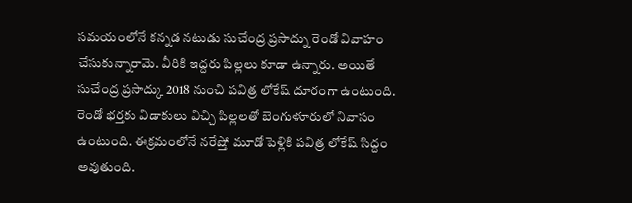సమయంలోనే కన్నడ నటుడు సుచేంద్ర ప్రసాద్ను రెండో వివాహం చేసుకున్నారామె. వీరికి ఇద్దరు పిల్లలు కూడా ఉన్నారు. అయితే సుచేంద్ర ప్రసాద్కు 2018 నుంచి పవిత్ర లోకేష్ దూరంగా ఉంటుంది. రెండో భర్తకు విడాకులు విచ్చి పిల్లలతో బెంగుళూరులో నివాసం ఉంటుంది. ఈక్రమంలోనే నరేష్తో మూడో పెళ్లికి పవిత్ర లోకేష్ సిద్దం అవుతుంది.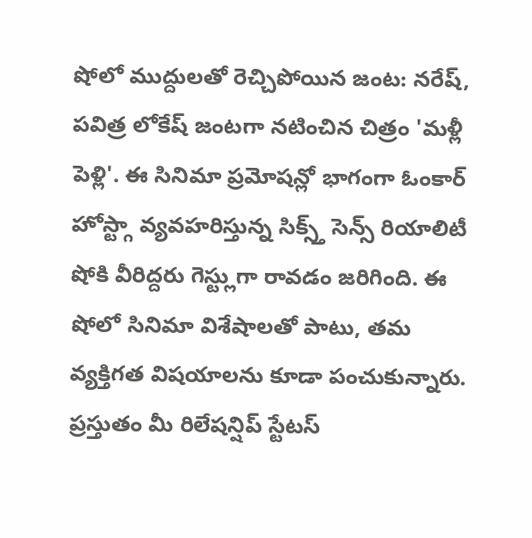షోలో ముద్దులతో రెచ్చిపోయిన జంట: నరేష్, పవిత్ర లోకేష్ జంటగా నటించిన చిత్రం 'మళ్లీ పెళ్లి'. ఈ సినిమా ప్రమోషన్లో భాగంగా ఓంకార్ హోస్ట్గా వ్యవహరిస్తున్న సిక్స్త్ సెన్స్ రియాలిటీ షోకి వీరిద్దరు గెస్ట్లుగా రావడం జరిగింది. ఈ షోలో సినిమా విశేషాలతో పాటు, తమ వ్యక్తిగత విషయాలను కూడా పంచుకున్నారు. ప్రస్తుతం మీ రిలేషన్షిప్ స్టేటస్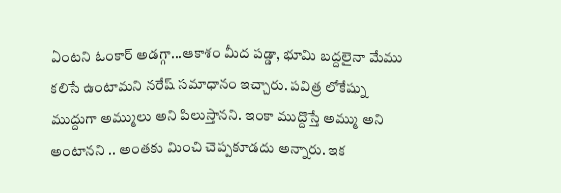ఏంటని ఓంకార్ అడగ్గా...ఆకాశం మీద పడ్డా, భూమి బద్దలైనా మేము కలిసే ఉంటామని నరేష్ సమాధానం ఇచ్చారు. పవిత్ర లోకేష్ను ముద్దుగా అమ్ములు అని పిలుస్తానని. ఇంకా ముద్దొస్తే అమ్ము అని అంటానని .. అంతకు మించి చెప్పకూడదు అన్నారు. ఇక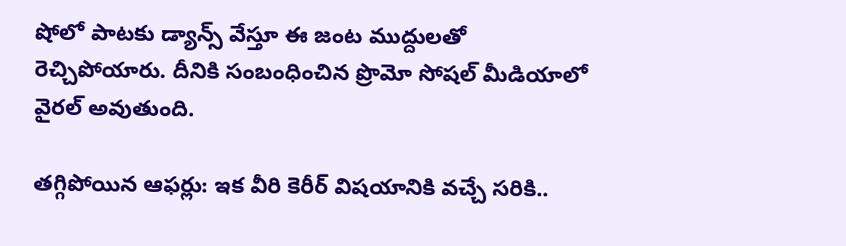షోలో పాటకు డ్యాన్స్ వేస్తూ ఈ జంట ముద్దులతో రెచ్చిపోయారు. దీనికి సంబంధించిన ప్రొమో సోషల్ మీడియాలో వైరల్ అవుతుంది.

తగ్గిపోయిన ఆఫర్లు: ఇక వీరి కెరీర్ విషయానికి వచ్చే సరికి..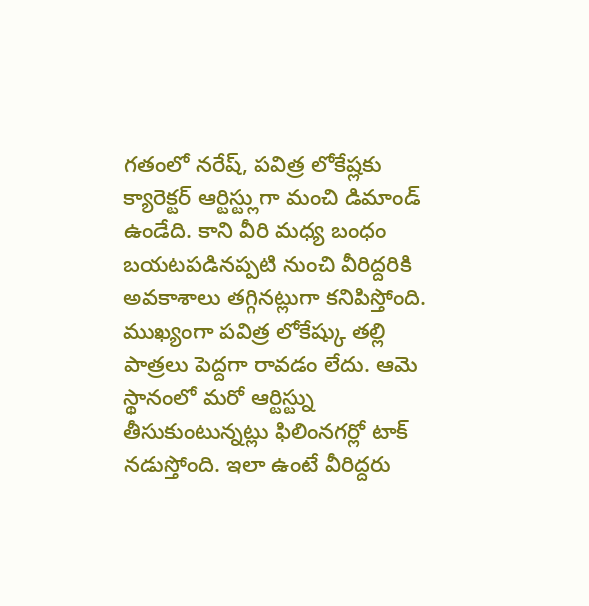గతంలో నరేష్, పవిత్ర లోకేష్లకు క్యారెక్టర్ ఆర్టిస్ట్లుగా మంచి డిమాండ్ ఉండేది. కాని వీరి మధ్య బంధం బయటపడినప్పటి నుంచి వీరిద్దరికి అవకాశాలు తగ్గినట్లుగా కనిపిస్తోంది. ముఖ్యంగా పవిత్ర లోకేష్కు తల్లి పాత్రలు పెద్దగా రావడం లేదు. ఆమె స్థానంలో మరో ఆర్టిస్ట్ను తీసుకుంటున్నట్లు ఫిలింనగర్లో టాక్ నడుస్తోంది. ఇలా ఉంటే వీరిద్దరు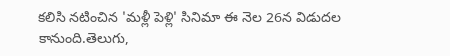కలిసి నటించిన 'మళ్లీ పెళ్లి' సినిమా ఈ నెల 26న విడుదల కానుంది.తెలుగు,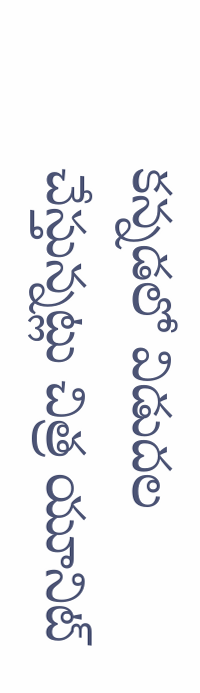కన్నడలో విడుదల చేస్తున్నట్లు చిత్ర యూనిట్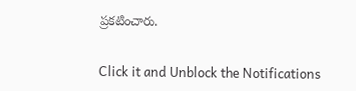ప్రకటించారు.


Click it and Unblock the Notifications